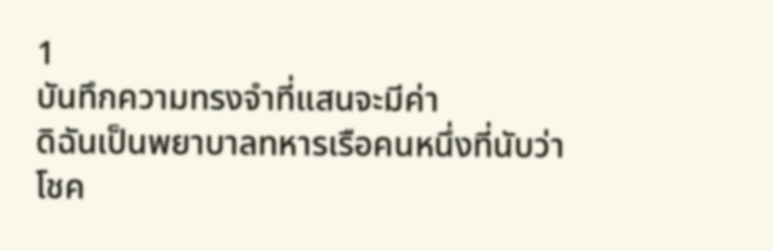1
บันทึกความทรงจำที่แสนจะมีค่า
ดิฉันเป็นพยาบาลทหารเรือคนหนึ่งที่นับว่าโชค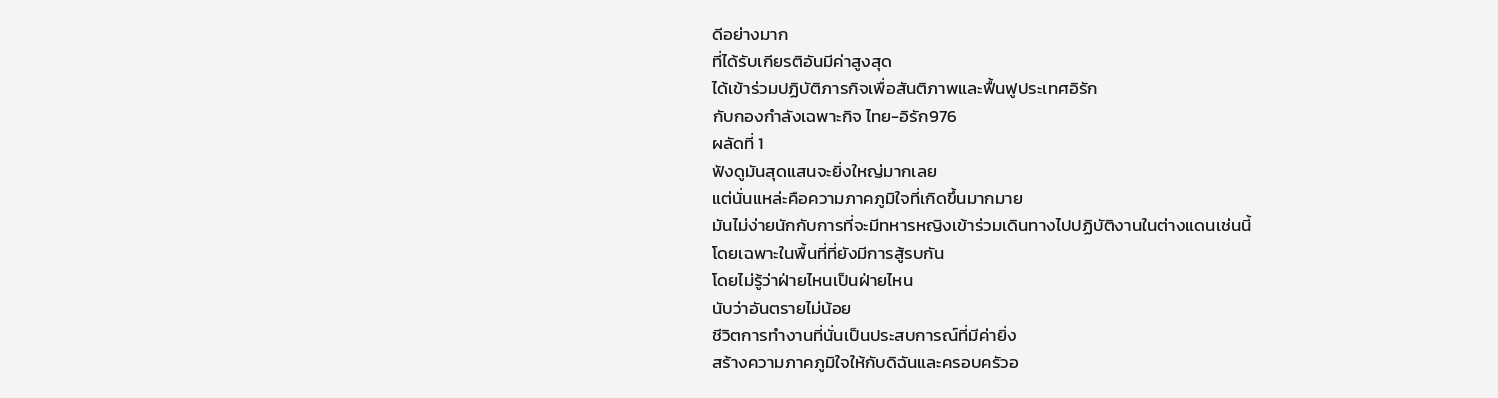ดีอย่างมาก
ที่ได้รับเกียรติอันมีค่าสูงสุด
ได้เข้าร่วมปฏิบัติภารกิจเพื่อสันติภาพและฟื้นฟูประเทศอิรัก
กับกองกำลังเฉพาะกิจ ไทย-อิรัก976
ผลัดที่ 1
ฟังดูมันสุดแสนจะยิ่งใหญ่มากเลย
แต่นั่นแหล่ะคือความภาคภูมิใจที่เกิดขึ้นมากมาย
มันไม่ง่ายนักกับการที่จะมีทหารหญิงเข้าร่วมเดินทางไปปฏิบัติงานในต่างแดนเช่นนี้
โดยเฉพาะในพื้นที่ที่ยังมีการสู้รบกัน
โดยไม่รู้ว่าฝ่ายไหนเป็นฝ่ายไหน
นับว่าอันตรายไม่น้อย
ชีวิตการทำงานที่นั่นเป็นประสบการณ์ที่มีค่ายิ่ง
สร้างความภาคภูมิใจให้กับดิฉันและครอบครัวอ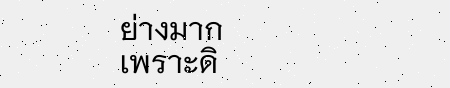ย่างมาก
เพราะดิ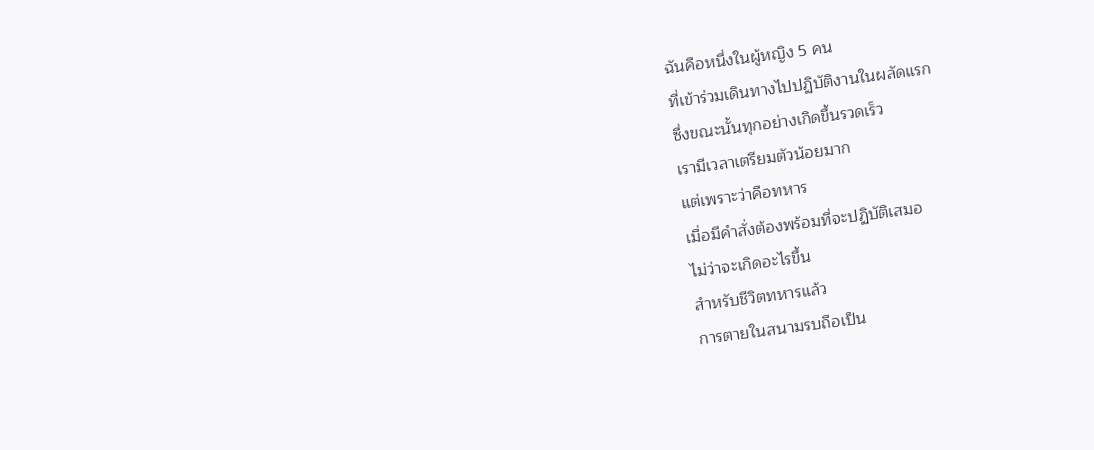ฉันคือหนึ่งในผู้หญิง 5 คน
ที่เข้าร่วมเดินทางไปปฏิบัติงานในผลัดแรก
ซึ่งขณะนั้นทุกอย่างเกิดขึ้นรวดเร็ว
เรามีเวลาเตรียมตัวน้อยมาก
แต่เพราะว่าคือทหาร
เมื่อมีคำสั่งต้องพร้อมที่จะปฏิบัติเสมอ
ไม่ว่าจะเกิดอะไรขึ้น
สำหรับชีวิตทหารแล้ว
การตายในสนามรบถือเป็น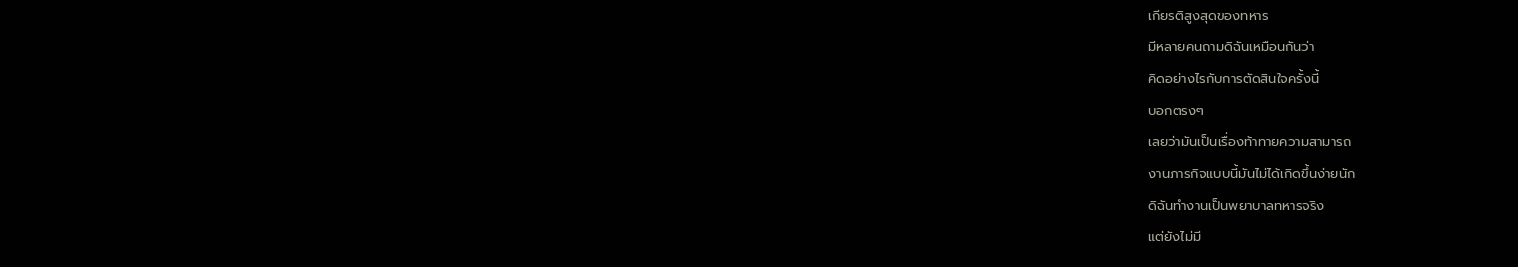เกียรติสูงสุดของทหาร
มีหลายคนถามดิฉันเหมือนกันว่า
คิดอย่างไรกับการตัดสินใจครั้งนี้
บอกตรงๆ
เลยว่ามันเป็นเรื่องท้าทายความสามารถ
งานภารกิจแบบนี้มันไม่ได้เกิดขึ้นง่ายนัก
ดิฉันทำงานเป็นพยาบาลทหารจริง
แต่ยังไม่มี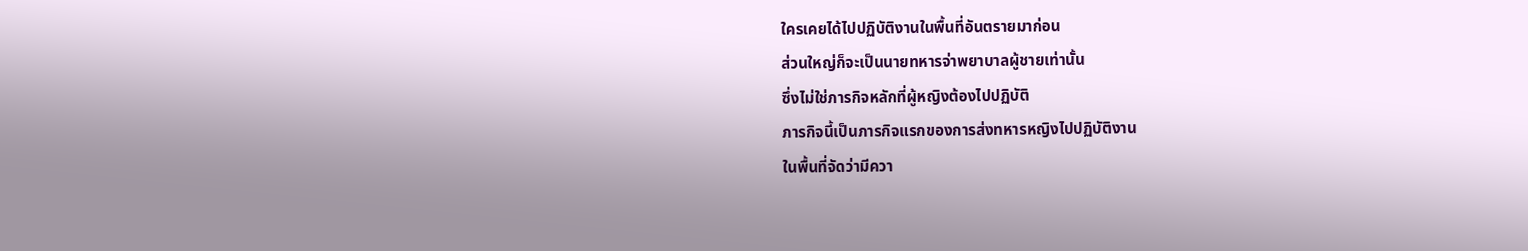ใครเคยได้ไปปฏิบัติงานในพื้นที่อันตรายมาก่อน
ส่วนใหญ่ก็จะเป็นนายทหารจ่าพยาบาลผู้ชายเท่านั้น
ซึ่งไม่ใช่ภารกิจหลักที่ผู้หญิงต้องไปปฏิบัติ
ภารกิจนี้เป็นภารกิจแรกของการส่งทหารหญิงไปปฏิบัติงาน
ในพื้นที่จัดว่ามีควา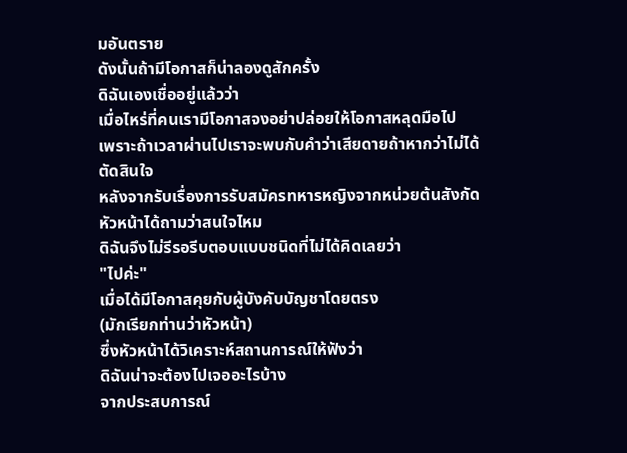มอันตราย
ดังนั้นถ้ามีโอกาสก็น่าลองดูสักครั้ง
ดิฉันเองเชื่ออยู่แล้วว่า
เมื่อไหร่ที่คนเรามีโอกาสจงอย่าปล่อยให้โอกาสหลุดมือไป
เพราะถ้าเวลาผ่านไปเราจะพบกับคำว่าเสียดายถ้าหากว่าไม่ได้ตัดสินใจ
หลังจากรับเรื่องการรับสมัครทหารหญิงจากหน่วยต้นสังกัด
หัวหน้าได้ถามว่าสนใจไหม
ดิฉันจึงไม่รีรอรีบตอบแบบชนิดที่ไม่ได้คิดเลยว่า
"ไปค่ะ"
เมื่อได้มีโอกาสคุยกับผู้บังคับบัญชาโดยตรง
(มักเรียกท่านว่าหัวหน้า)
ซึ่งหัวหน้าได้วิเคราะห์สถานการณ์ให้ฟังว่า
ดิฉันน่าจะต้องไปเจออะไรบ้าง
จากประสบการณ์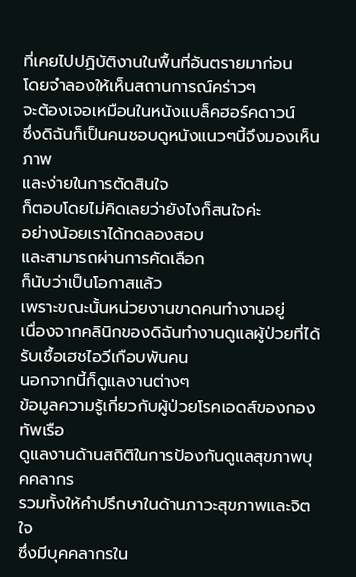ที่เคยไปปฏิบัติงานในพื้นที่อันตรายมาก่อน
โดยจำลองให้เห็นสถานการณ์คร่าวๆ
จะต้องเจอเหมือนในหนังแบล็คฮอร์คดาวน์
ซึ่งดิฉันก็เป็นคนชอบดูหนังแนวๆนี้จึงมองเห็นภาพ
และง่ายในการตัดสินใจ
ก็ตอบโดยไม่คิดเลยว่ายังไงก็สนใจค่ะ
อย่างน้อยเราได้ทดลองสอบ
และสามารถผ่านการคัดเลือก
ก็นับว่าเป็นโอกาสแล้ว
เพราะขณะนั้นหน่วยงานขาดคนทำงานอยู่
เนื่องจากคลินิกของดิฉันทำงานดูแลผู้ป่วยที่ได้รับเชื้อเฮชไอวีเกือบพันคน
นอกจากนี้ก็ดูแลงานต่างๆ
ข้อมูลความรู้เกี่ยวกับผู้ป่วยโรคเอดส์ของกองทัพเรือ
ดูแลงานด้านสถิติในการป้องกันดูแลสุขภาพบุคคลากร
รวมทั้งให้คำปรึกษาในด้านภาวะสุขภาพและจิตใจ
ซึ่งมีบุคคลากรใน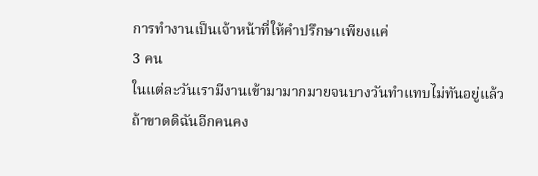การทำงานเป็นเจ้าหน้าที่ให้คำปรึกษาเพียงแค่
3 คน
ในแต่ละวันเรามีงานเข้ามามากมายจนบางวันทำแทบไม่ทันอยู่แล้ว
ถ้าขาดดิฉันอีกคนคง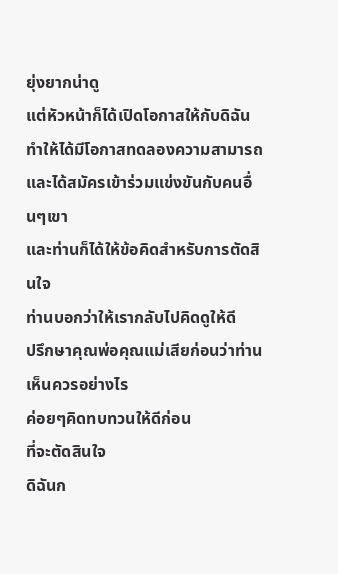ยุ่งยากน่าดู
แต่หัวหน้าก็ได้เปิดโอกาสให้กับดิฉัน
ทำให้ได้มีโอกาสทดลองความสามารถและได้สมัครเข้าร่วมแข่งขันกับคนอื่นๆเขา
และท่านก็ได้ให้ข้อคิดสำหรับการตัดสินใจ
ท่านบอกว่าให้เรากลับไปคิดดูให้ดี
ปรึกษาคุณพ่อคุณแม่เสียก่อนว่าท่านเห็นควรอย่างไร
ค่อยๆคิดทบทวนให้ดีก่อน
ที่จะตัดสินใจ
ดิฉันก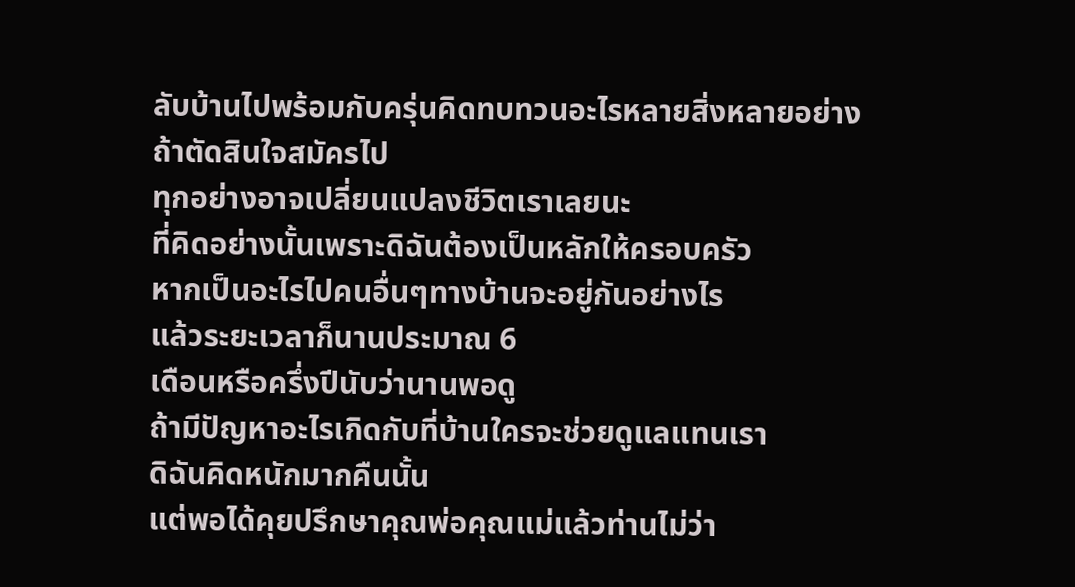ลับบ้านไปพร้อมกับครุ่นคิดทบทวนอะไรหลายสิ่งหลายอย่าง
ถ้าตัดสินใจสมัครไป
ทุกอย่างอาจเปลี่ยนแปลงชีวิตเราเลยนะ
ที่คิดอย่างนั้นเพราะดิฉันต้องเป็นหลักให้ครอบครัว
หากเป็นอะไรไปคนอื่นๆทางบ้านจะอยู่กันอย่างไร
แล้วระยะเวลาก็นานประมาณ 6
เดือนหรือครึ่งปีนับว่านานพอดู
ถ้ามีปัญหาอะไรเกิดกับที่บ้านใครจะช่วยดูแลแทนเรา
ดิฉันคิดหนักมากคืนนั้น
แต่พอได้คุยปรึกษาคุณพ่อคุณแม่แล้วท่านไม่ว่า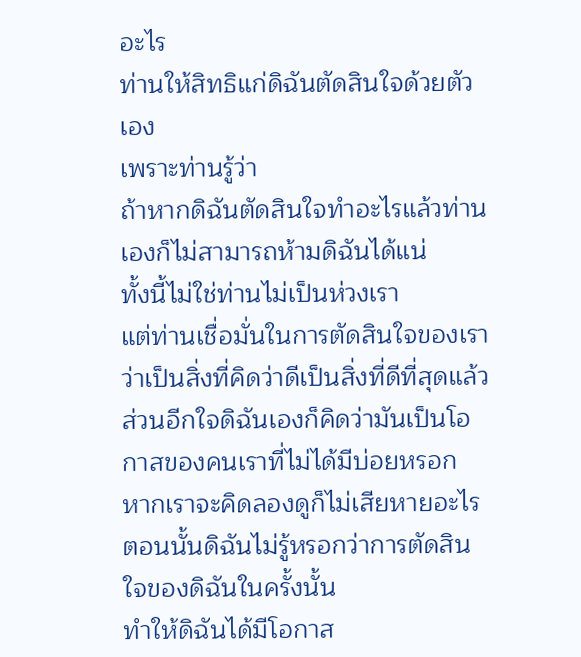อะไร
ท่านให้สิทธิแก่ดิฉันตัดสินใจด้วยตัวเอง
เพราะท่านรู้ว่า
ถ้าหากดิฉันตัดสินใจทำอะไรแล้วท่านเองก็ไม่สามารถห้ามดิฉันได้แน่
ทั้งนี้ไม่ใช่ท่านไม่เป็นห่วงเรา
แต่ท่านเชื่อมั่นในการตัดสินใจของเราว่าเป็นสิ่งที่คิดว่าดีเป็นสิ่งที่ดีที่สุดแล้ว
ส่วนอีกใจดิฉันเองก็คิดว่ามันเป็นโอกาสของคนเราที่ไม่ได้มีบ่อยหรอก
หากเราจะคิดลองดูก็ไม่เสียหายอะไร
ตอนนั้นดิฉันไม่รู้หรอกว่าการตัดสินใจของดิฉันในครั้งนั้น
ทำให้ดิฉันได้มีโอกาส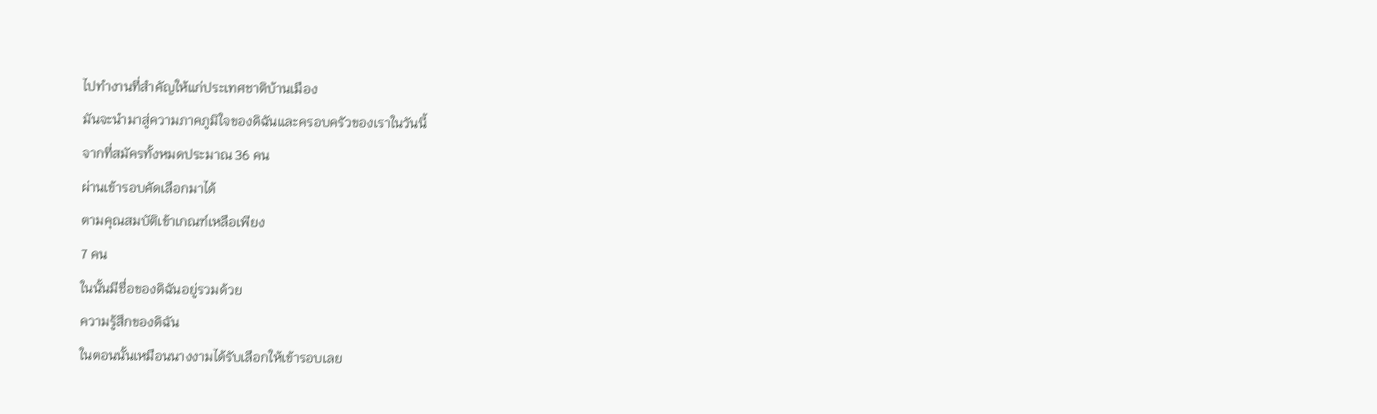ไปทำงานที่สำคัญให้แก่ประเทศชาติบ้านเมือง
มันจะนำมาสู่ความภาคภูมิใจของดิฉันและครอบครัวของเราในวันนี้
จากที่สมัครทั้งหมดประมาณ 36 คน
ผ่านเข้ารอบคัดเลือกมาได้
ตามคุณสมบัติเข้าเกณฑ์เหลือเพียง
7 คน
ในนั้นมีชื่อของดิฉันอยู่รวมด้วย
ความรู้สึกของดิฉัน
ในตอนนั้นเหมือนนางงามได้รับเลือกให้เข้ารอบเลย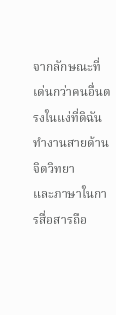จากลักษณะที่เด่นกว่าคนอื่นตรงในแง่ที่ดิฉันทำงานสายด้านจิตวิทยา
และภาษาในการสื่อสารถือ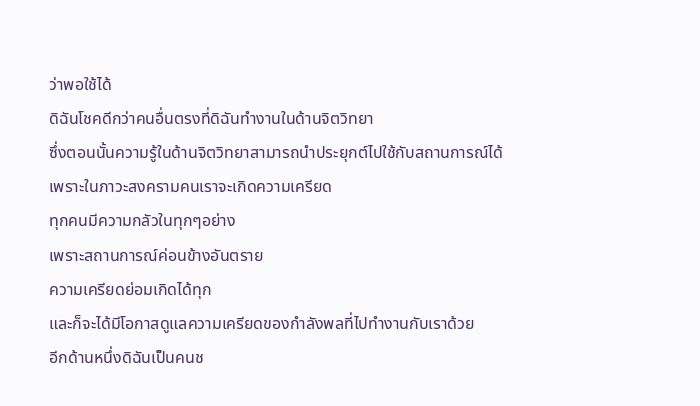ว่าพอใช้ได้
ดิฉันโชคดีกว่าคนอื่นตรงที่ดิฉันทำงานในด้านจิตวิทยา
ซึ่งตอนนั้นความรู้ในด้านจิตวิทยาสามารถนำประยุกต์ไปใช้กับสถานการณ์ได้
เพราะในภาวะสงครามคนเราจะเกิดความเครียด
ทุกคนมีความกลัวในทุกๆอย่าง
เพราะสถานการณ์ค่อนข้างอันตราย
ความเครียดย่อมเกิดได้ทุก
และก็จะได้มีโอกาสดูแลความเครียดของกำลังพลที่ไปทำงานกับเราด้วย
อีกด้านหนึ่งดิฉันเป็นคนช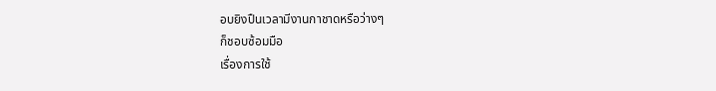อบยิงปืนเวลามีงานกาชาดหรือว่างๆ
ก็ชอบซ้อมมือ
เรื่องการใช้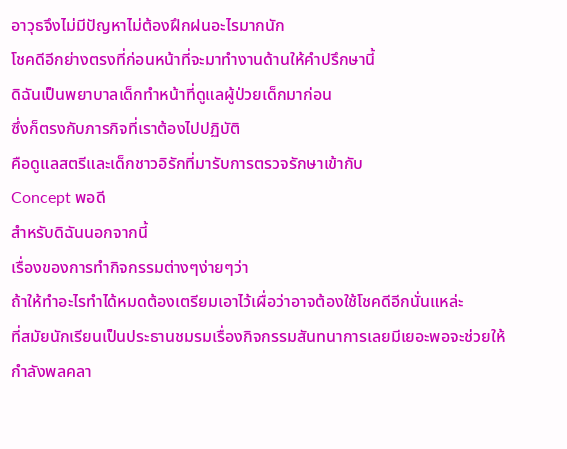อาวุธจึงไม่มีปัญหาไม่ต้องฝึกฝนอะไรมากนัก
โชคดีอีกย่างตรงที่ก่อนหน้าที่จะมาทำงานด้านให้คำปรึกษานี้
ดิฉันเป็นพยาบาลเด็กทำหน้าที่ดูแลผู้ป่วยเด็กมาก่อน
ซึ่งก็ตรงกับภารกิจที่เราต้องไปปฏิบัติ
คือดูแลสตรีและเด็กชาวอิรักที่มารับการตรวจรักษาเข้ากับ
Concept พอดี
สำหรับดิฉันนอกจากนี้
เรื่องของการทำกิจกรรมต่างๆง่ายๆว่า
ถ้าให้ทำอะไรทำได้หมดต้องเตรียมเอาไว้เผื่อว่าอาจต้องใช้โชคดีอีกนั่นแหล่ะ
ที่สมัยนักเรียนเป็นประธานชมรมเรื่องกิจกรรมสันทนาการเลยมีเยอะพอจะช่วยให้กำลังพลคลา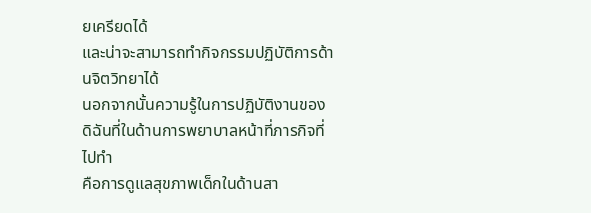ยเครียดได้
และน่าจะสามารถทำกิจกรรมปฏิบัติการด้านจิตวิทยาได้
นอกจากนั้นความรู้ในการปฏิบัติงานของดิฉันที่ในด้านการพยาบาลหน้าที่ภารกิจที่ไปทำ
คือการดูแลสุขภาพเด็กในด้านสา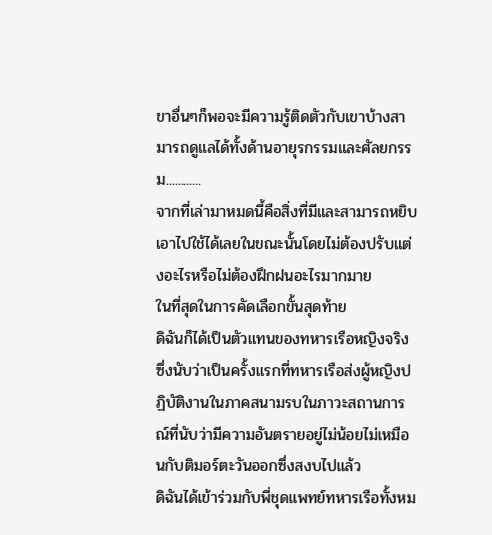ขาอื่นๆก็พอจะมีความรู้ติดตัวกับเขาบ้างสามารถดูแลได้ทั้งด้านอายุรกรรมและศัลยกรรม............
จากที่เล่ามาหมดนี้คือสิ่งที่มีและสามารถหยิบเอาไปใช้ได้เลยในขณะนั้นโดยไม่ต้องปรับแต่งอะไรหรือไม่ต้องฝึกฝนอะไรมากมาย
ในที่สุดในการคัดเลือกขั้นสุดท้าย
ดิฉันก็ได้เป็นตัวแทนของทหารเรือหญิงจริง
ซึ่งนับว่าเป็นครั้งแรกที่ทหารเรือส่งผู้หญิงปฏิบัติงานในภาคสนามรบในภาวะสถานการณ์ที่นับว่ามีความอันตรายอยู่ไม่น้อยไม่เหมือนกับติมอร์ตะวันออกซึ่งสงบไปแล้ว
ดิฉันได้เข้าร่วมกับพี่ชุดแพทย์ทหารเรือทั้งหม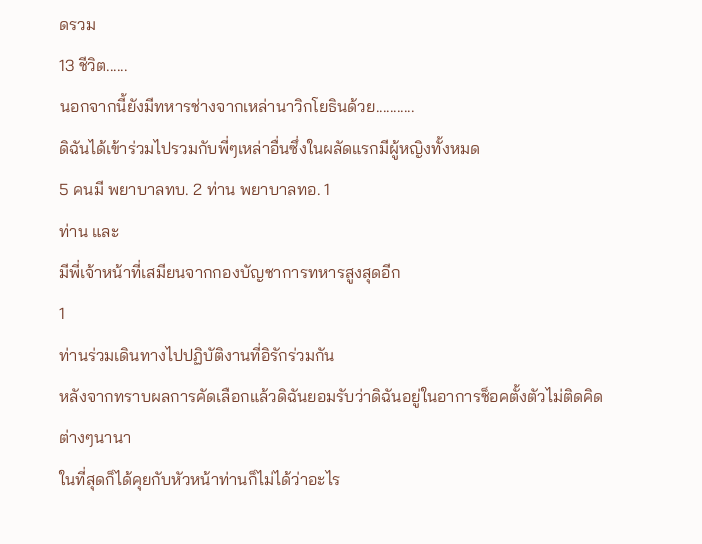ดรวม
13 ชีวิต......
นอกจากนี้ยังมีทหารช่างจากเหล่านาวิกโยธินด้วย...........
ดิฉันได้เข้าร่วมไปรวมกับพี่ๆเหล่าอื่นซึ่งในผลัดแรกมีผู้หญิงทั้งหมด
5 คนมี พยาบาลทบ. 2 ท่าน พยาบาลทอ. 1
ท่าน และ
มีพี่เจ้าหน้าที่เสมียนจากกองบัญชาการทหารสูงสุดอีก
1
ท่านร่วมเดินทางไปปฏิบัติงานที่อิรักร่วมกัน
หลังจากทราบผลการคัดเลือกแล้วดิฉันยอมรับว่าดิฉันอยู่ในอาการช็อคตั้งตัวไม่ติดคิดต่างๆนานา
ในที่สุดก็ได้คุยกับหัวหน้าท่านก็ไม่ได้ว่าอะไร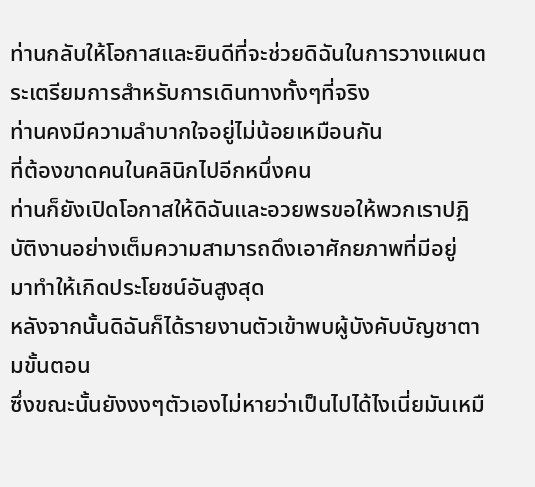ท่านกลับให้โอกาสและยินดีที่จะช่วยดิฉันในการวางแผนตระเตรียมการสำหรับการเดินทางทั้งๆที่จริง
ท่านคงมีความลำบากใจอยู่ไม่น้อยเหมือนกัน
ที่ต้องขาดคนในคลินิกไปอีกหนึ่งคน
ท่านก็ยังเปิดโอกาสให้ดิฉันและอวยพรขอให้พวกเราปฏิบัติงานอย่างเต็มความสามารถดึงเอาศักยภาพที่มีอยู่
มาทำให้เกิดประโยชน์อันสูงสุด
หลังจากนั้นดิฉันก็ได้รายงานตัวเข้าพบผู้บังคับบัญชาตามขั้นตอน
ซึ่งขณะนั้นยังงงๆตัวเองไม่หายว่าเป็นไปได้ไงเนี่ยมันเหมื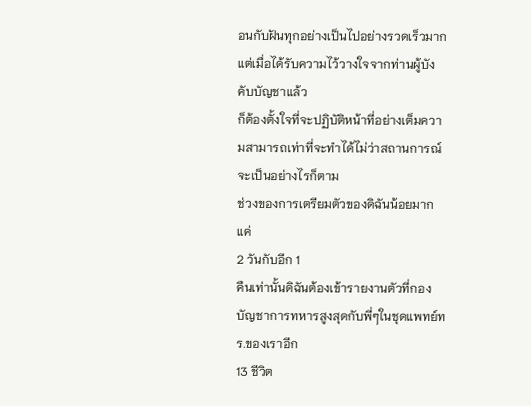อนกับฝันทุกอย่างเป็นไปอย่างรวดเร็วมาก
แต่เมื่อได้รับความไว้วางใจจากท่านผู้บังคับบัญชาแล้ว
ก็ต้องตั้งใจที่จะปฏิบัติหน้าที่อย่างเต็มความสามารถเท่าที่จะทำได้ไม่ว่าสถานการณ์จะเป็นอย่างไรก็ตาม
ช่วงของการเตรียมตัวของดิฉันน้อยมากแค่
2 วันกับอีก 1
คืนเท่านั้นดิฉันต้องเข้ารายงานตัวที่กองบัญชาการทหารสูงสุดกับพี่ๆในชุดแพทย์ทร.ของเราอีก
13 ชีวิต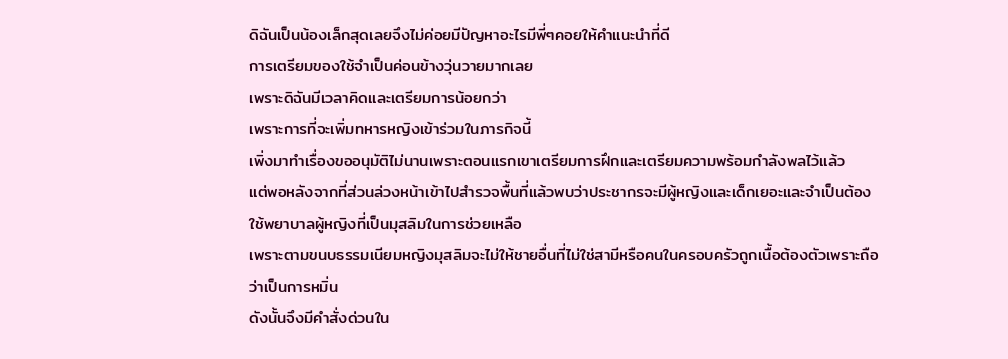ดิฉันเป็นน้องเล็กสุดเลยจึงไม่ค่อยมีปัญหาอะไรมีพี่ๆคอยให้คำแนะนำที่ดี
การเตรียมของใช้จำเป็นค่อนข้างวุ่นวายมากเลย
เพราะดิฉันมีเวลาคิดและเตรียมการน้อยกว่า
เพราะการที่จะเพิ่มทหารหญิงเข้าร่วมในภารกิจนี้
เพิ่งมาทำเรื่องขออนุมัติไม่นานเพราะตอนแรกเขาเตรียมการฝึกและเตรียมความพร้อมกำลังพลไว้แล้ว
แต่พอหลังจากที่ส่วนล่วงหน้าเข้าไปสำรวจพื้นที่แล้วพบว่าประชากรจะมีผู้หญิงและเด็กเยอะและจำเป็นต้องใช้พยาบาลผู้หญิงที่เป็นมุสลิมในการช่วยเหลือ
เพราะตามขนบธรรมเนียมหญิงมุสลิมจะไม่ให้ชายอื่นที่ไม่ใช่สามีหรือคนในครอบครัวถูกเนื้อต้องตัวเพราะถือว่าเป็นการหมิ่น
ดังนั้นจึงมีคำสั่งด่วนใน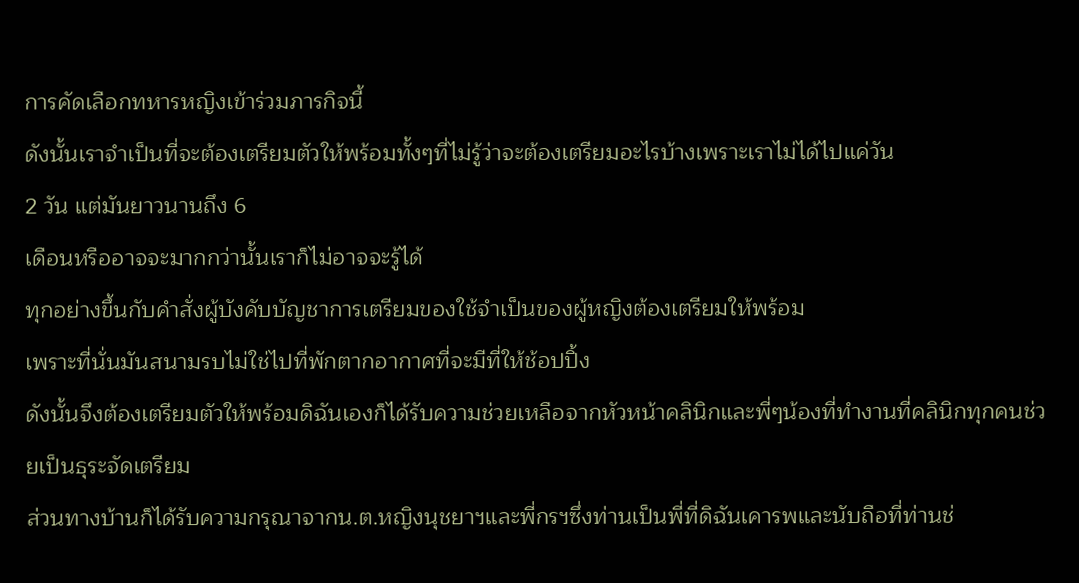การคัดเลือกทหารหญิงเข้าร่วมภารกิจนี้
ดังนั้นเราจำเป็นที่จะต้องเตรียมตัวให้พร้อมทั้งๆที่ไม่รู้ว่าจะต้องเตรียมอะไรบ้างเพราะเราไม่ได้ไปแค่วัน
2 วัน แต่มันยาวนานถึง 6
เดือนหรืออาจจะมากกว่านั้นเราก็ไม่อาจจะรู้ได้
ทุกอย่างขึ้นกับคำสั่งผู้บังคับบัญชาการเตรียมของใช้จำเป็นของผู้หญิงต้องเตรียมให้พร้อม
เพราะที่นั่นมันสนามรบไม่ใช่ไปที่พักตากอากาศที่จะมีที่ให้ช้อปปิ้ง
ดังนั้นจึงต้องเตรียมตัวให้พร้อมดิฉันเองก็ได้รับความช่วยเหลือจากหัวหน้าคลินิกและพี่ๆน้องที่ทำงานที่คลินิกทุกคนช่วยเป็นธุระจัดเตรียม
ส่วนทางบ้านก็ได้รับความกรุณาจากน.ต.หญิงนุชยาฯและพี่กรฯซึ่งท่านเป็นพี่ที่ดิฉันเคารพและนับถือที่ท่านช่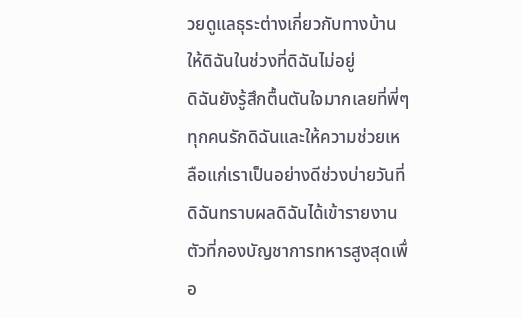วยดูแลธุระต่างเกี่ยวกับทางบ้านให้ดิฉันในช่วงที่ดิฉันไม่อยู่
ดิฉันยังรู้สึกตื้นตันใจมากเลยที่พี่ๆทุกคนรักดิฉันและให้ความช่วยเหลือแก่เราเป็นอย่างดีช่วงบ่ายวันที่ดิฉันทราบผลดิฉันได้เข้ารายงานตัวที่กองบัญชาการทหารสูงสุดเพื่อ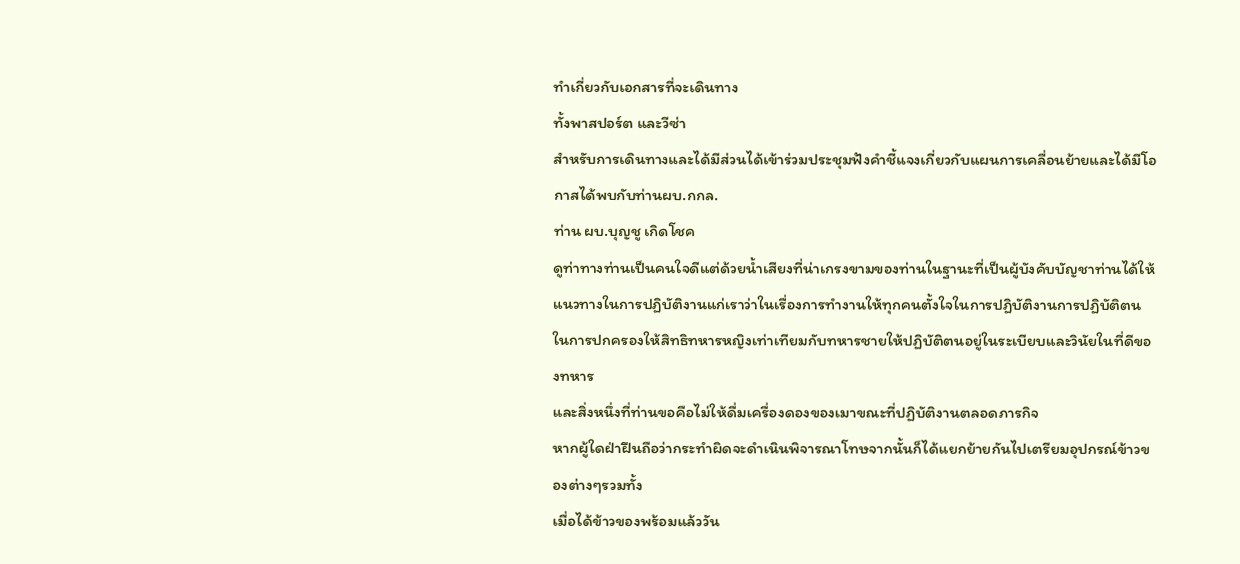ทำเกี่ยวกับเอกสารที่จะเดินทาง
ทั้งพาสปอร์ต และวีซ่า
สำหรับการเดินทางและได้มีส่วนได้เข้าร่วมประชุมฟังคำชี้แจงเกี่ยวกับแผนการเคลื่อนย้ายและได้มีโอกาสได้พบกับท่านผบ.กกล.
ท่าน ผบ.บุญชู เกิดโชค
ดูท่าทางท่านเป็นคนใจดีแต่ด้วยน้ำเสียงที่น่าเกรงขามของท่านในฐานะที่เป็นผู้บังคับบัญชาท่านได้ให้แนวทางในการปฏิบัติงานแก่เราว่าในเรื่องการทำงานให้ทุกคนตั้งใจในการปฏิบัติงานการปฏิบัติตน
ในการปกครองให้สิทธิทหารหญิงเท่าเทียมกับทหารชายให้ปฏิบัติตนอยู่ในระเบียบและวินัยในที่ดีของทหาร
และสิ่งหนึ่งที่ท่านขอคือไม่ให้ดื่มเครื่องดองของเมาขณะที่ปฏิบัติงานตลอดภารกิจ
หากผู้ใดฝ่าฝืนถือว่ากระทำผิดจะดำเนินพิจารณาโทษจากนั้นก็ได้แยกย้ายกันไปเตรียมอุปกรณ์ข้าวของต่างๆรวมทั้ง
เมื่อได้ข้าวของพร้อมแล้ววัน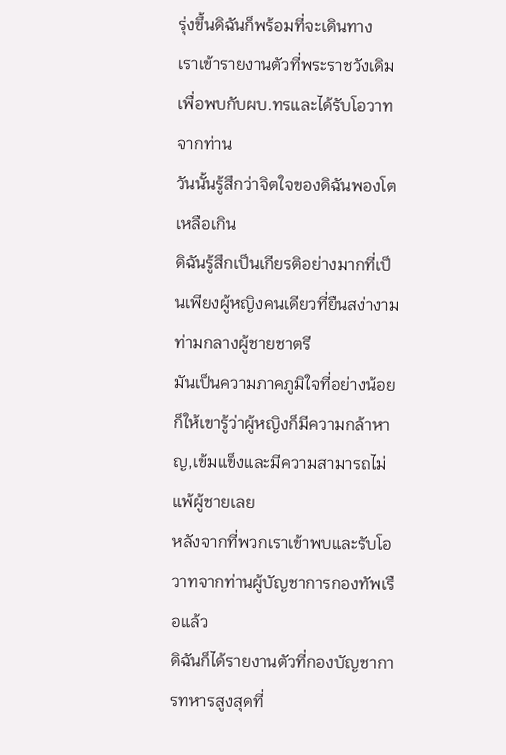รุ่งขึ้นดิฉันก็พร้อมที่จะเดินทาง
เราเข้ารายงานตัวที่พระราชวังเดิมเพื่อพบกับผบ.ทรและได้รับโอวาทจากท่าน
วันนั้นรู้สึกว่าจิตใจของดิฉันพองโตเหลือเกิน
ดิฉันรู้สึกเป็นเกียรติอย่างมากที่เป็นเพียงผู้หญิงคนเดียวที่ยืนสง่างามท่ามกลางผู้ชายชาตรี
มันเป็นความภาคภูมิใจที่อย่างน้อยก็ให้เขารู้ว่าผู้หญิงก็มีความกล้าหาญ,เข้มแข็งและมีความสามารถไม่แพ้ผู้ชายเลย
หลังจากที่พวกเราเข้าพบและรับโอวาทจากท่านผู้บัญชาการกองทัพเรือแล้ว
ดิฉันก็ได้รายงานตัวที่กองบัญชาการทหารสูงสุดที่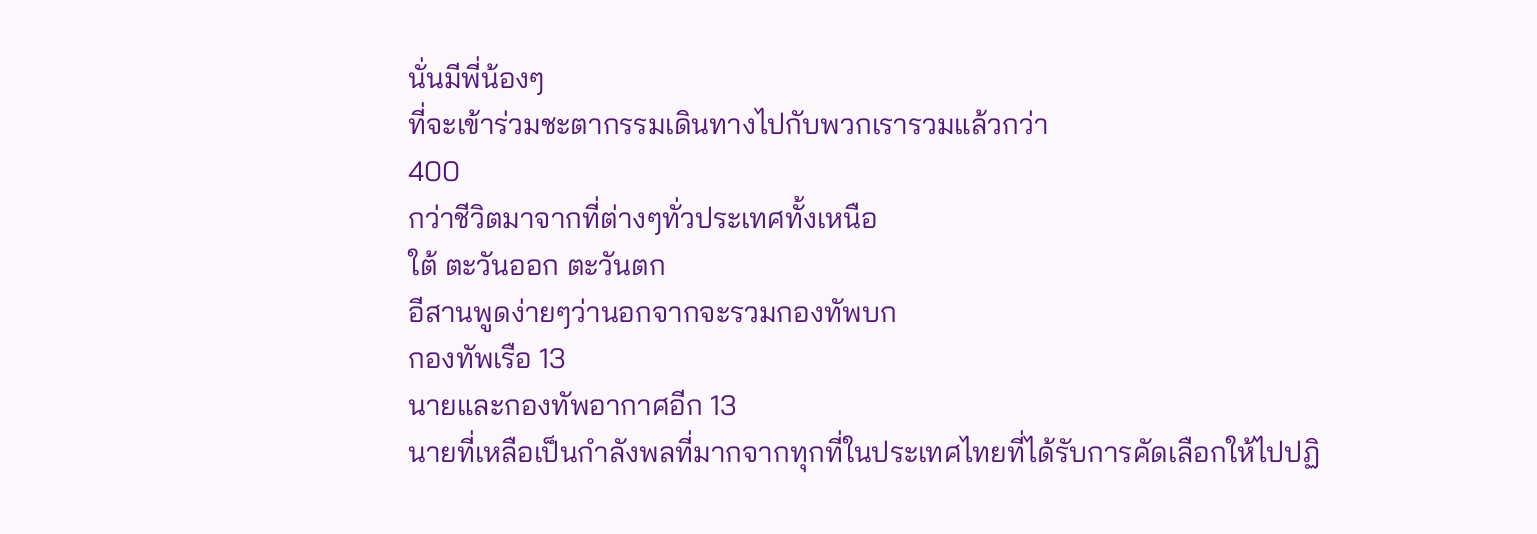นั่นมีพี่น้องๆ
ที่จะเข้าร่วมชะตากรรมเดินทางไปกับพวกเรารวมแล้วกว่า
400
กว่าชีวิตมาจากที่ต่างๆทั่วประเทศทั้งเหนือ
ใต้ ตะวันออก ตะวันตก
อีสานพูดง่ายๆว่านอกจากจะรวมกองทัพบก
กองทัพเรือ 13
นายและกองทัพอากาศอีก 13
นายที่เหลือเป็นกำลังพลที่มากจากทุกที่ในประเทศไทยที่ได้รับการคัดเลือกให้ไปปฏิ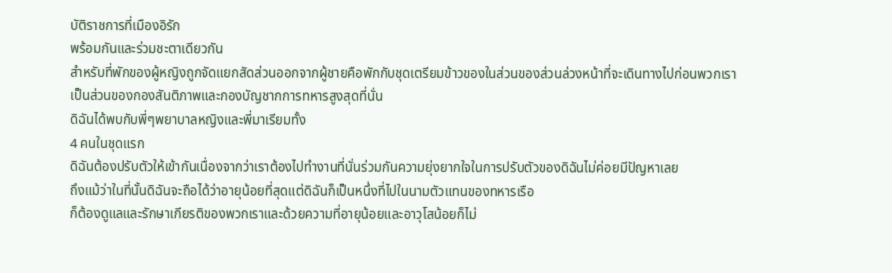บัติราชการที่เมืองอิรัก
พร้อมกันและร่วมชะตาเดียวกัน
สำหรับที่พักของผู้หญิงถูกจัดแยกสัดส่วนออกจากผู้ชายคือพักกับชุดเตรียมข้าวของในส่วนของส่วนล่วงหน้าที่จะเดินทางไปก่อนพวกเรา
เป็นส่วนของกองสันติภาพและกองบัญชากการทหารสูงสุดที่นั่น
ดิฉันได้พบกับพี่ๆพยาบาลหญิงและพี่มาเรียมทั้ง
4 คนในชุดแรก
ดิฉันต้องปรับตัวให้เข้ากันเนื่องจากว่าเราต้องไปทำงานที่นั่นร่วมกันความยุ่งยากใจในการปรับตัวของดิฉันไม่ค่อยมีปัญหาเลย
ถึงแม้ว่าในที่นั้นดิฉันจะถือได้ว่าอายุน้อยที่สุดแต่ดิฉันก็เป็นหนึ่งที่ไปในนามตัวแทนของทหารเรือ
ก็ต้องดูแลและรักษาเกียรติของพวกเราและด้วยความที่อายุน้อยและอาวุโสน้อยก็ไม่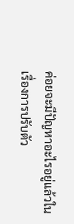ค่อยจะมีปัญหาอะไรอยู่แล้วในเรื่องการปรับตัว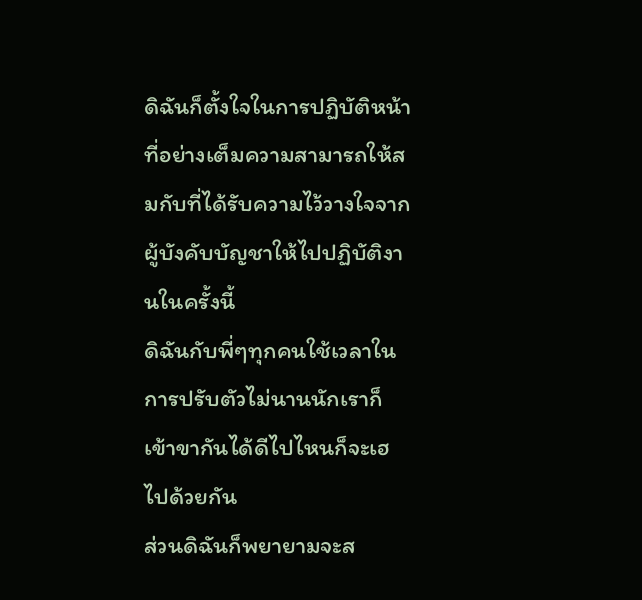ดิฉันก็ตั้งใจในการปฏิบัติหน้าที่อย่างเต็มความสามารถให้สมกับที่ได้รับความไว้วางใจจากผู้บังคับบัญชาให้ไปปฏิบัติงานในครั้งนี้
ดิฉันกับพี่ๆทุกคนใช้เวลาในการปรับตัวไม่นานนักเราก็เข้าขากันได้ดีไปไหนก็จะเฮไปด้วยกัน
ส่วนดิฉันก็พยายามจะส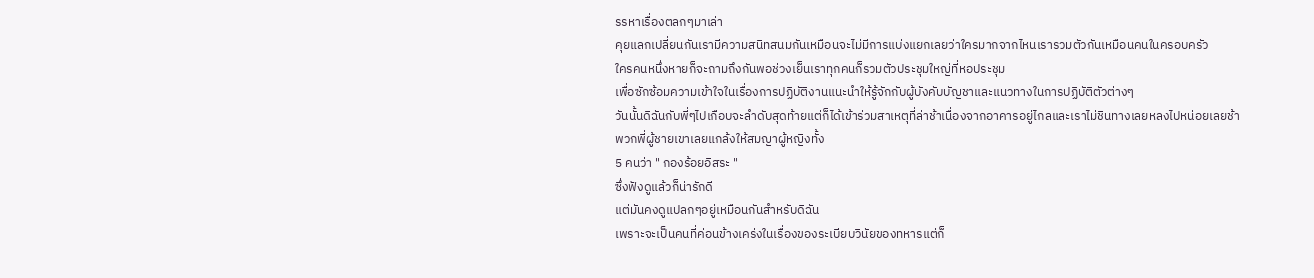รรหาเรื่องตลกๆมาเล่า
คุยแลกเปลี่ยนกันเรามีความสนิทสนมกันเหมือนจะไม่มีการแบ่งแยกเลยว่าใครมากจากไหนเรารวมตัวกันเหมือนคนในครอบครัว
ใครคนหนึ่งหายก็จะถามถึงกันพอช่วงเย็นเราทุกคนก็รวมตัวประชุมใหญ่ที่หอประชุม
เพื่อซักซ้อมความเข้าใจในเรื่องการปฏิบัติงานแนะนำให้รู้จักกับผู้บังคับบัญชาและแนวทางในการปฏิบัติตัวต่างๆ
วันนั้นดิฉันกับพี่ๆไปเกือบจะลำดับสุดท้ายแต่ก็ได้เข้าร่วมสาเหตุที่ล่าช้าเนื่องจากอาคารอยู่ไกลและเราไม่ชินทางเลยหลงไปหน่อยเลยช้า
พวกพี่ผู้ชายเขาเลยแกล้งให้สมญาผู้หญิงทั้ง
5 คนว่า " กองร้อยอิสระ "
ซึ่งฟังดูแล้วก็น่ารักดี
แต่มันคงดูแปลกๆอยู่เหมือนกันสำหรับดิฉัน
เพราะจะเป็นคนที่ค่อนข้างเคร่งในเรื่องของระเบียบวินัยของทหารแต่ก็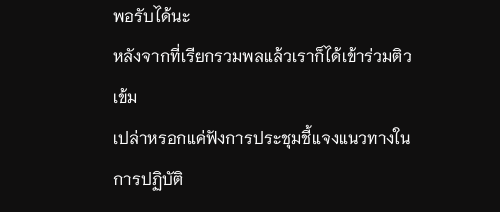พอรับได้นะ
หลังจากที่เรียกรวมพลแล้วเราก็ได้เข้าร่วมติวเข้ม
เปล่าหรอกแค่ฟังการประชุมชี้แจงแนวทางในการปฏิบัติ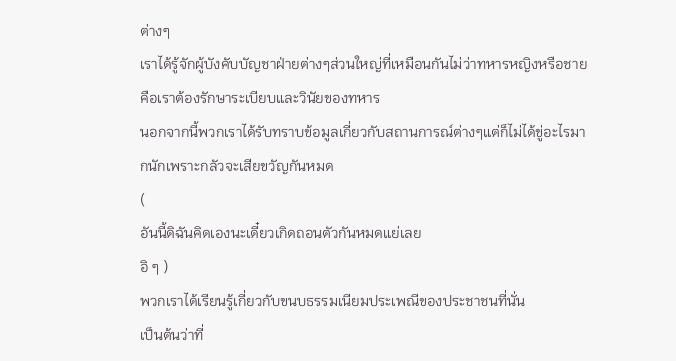ต่างๆ
เราได้รู้จักผู้บังคับบัญชาฝ่ายต่างๆส่วนใหญ่ที่เหมือนกันไม่ว่าทหารหญิงหรือชายคือเราต้องรักษาระเบียบและวินัยของทหาร
นอกจากนี้พวกเราได้รับทราบข้อมูลเกี่ยวกับสถานการณ์ต่างๆแต่ก็ไม่ได้ขู่อะไรมากนักเพราะกลัวจะเสียขวัญกันหมด
(
อันนี้ดิฉันคิดเองนะเดี๋ยวเกิดถอนตัวกันหมดแย่เลย
อิ ๆ )
พวกเราได้เรียนรู้เกี่ยวกับขนบธรรมเนียมประเพณีของประชาชนที่นั่น
เป็นต้นว่าที่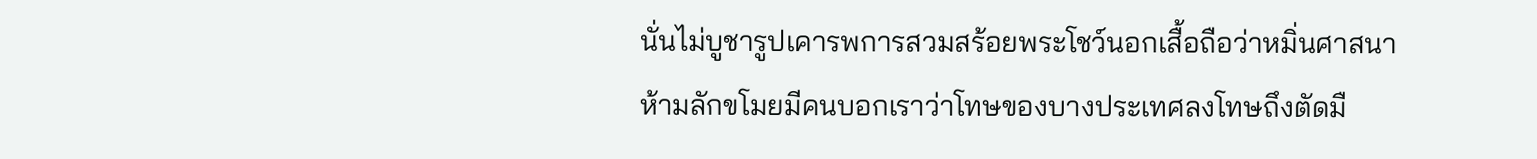นั่นไม่บูชารูปเคารพการสวมสร้อยพระโชว์นอกเสื้อถือว่าหมิ่นศาสนา
ห้ามลักขโมยมีคนบอกเราว่าโทษของบางประเทศลงโทษถึงตัดมื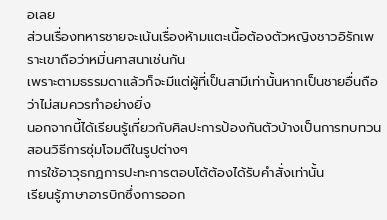อเลย
ส่วนเรื่องทหารชายจะเน้นเรื่องห้ามแตะเนื้อต้องตัวหญิงชาวอิรักเพราะเขาถือว่าหมิ่นศาสนาเช่นกัน
เพราะตามธรรมดาแล้วก็จะมีแต่ผู้ที่เป็นสามีเท่านั้นหากเป็นชายอื่นถือว่าไม่สมควรทำอย่างยิ่ง
นอกจากนี้ได้เรียนรู้เกี่ยวกับศิลปะการป้องกันตัวบ้างเป็นการทบทวน
สอนวิธีการซุ่มโจมตีในรูปต่างๆ
การใช้อาวุธกฏการปะทะการตอบโต้ต้องได้รับคำสั่งเท่านั้น
เรียนรู้ภาษาอารบิกซึ่งการออก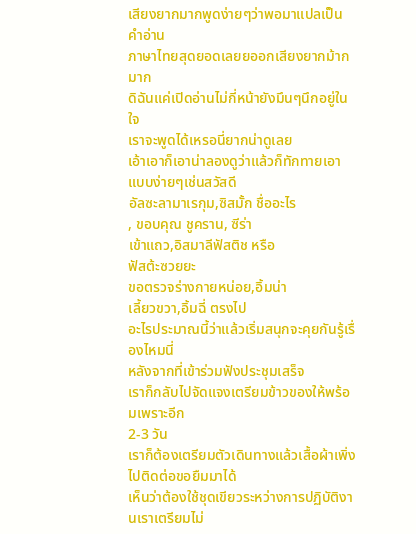เสียงยากมากพูดง่ายๆว่าพอมาแปลเป็นคำอ่าน
ภาษาไทยสุดยอดเลยยออกเสียงยากม้ากมาก
ดิฉันแค่เปิดอ่านไม่กี่หน้ายังมึนๆนึกอยู่ในใจ
เราจะพูดได้เหรอนี่ยากน่าดูเลย
เอ้าเอาก็เอาน่าลองดูว่าแล้วก็ทักทายเอาแบบง่ายๆเช่นสวัสดี
อัลซะลามาเรกุม,ซิสมั้ก ชื่ออะไร
, ขอบคุณ ชูคราน, ซีร่า
เข้าแถว,อิสมาลีฟัสติช หรือ
ฟัสต้ะซวยยะ
ขอตรวจร่างกายหน่อย,อิ้มน่า
เลี้ยวขวา,อิ้มฉี่ ตรงไป
อะไรประมาณนี้ว่าแล้วเริ่มสนุกจะคุยกันรู้เรื่องไหมนี่
หลังจากที่เข้าร่วมฟังประชุมเสร็จ
เราก็กลับไปจัดแจงเตรียมข้าวของให้พร้อมเพราะอีก
2-3 วัน
เราก็ต้องเตรียมตัวเดินทางแล้วเสื้อผ้าเพิ่งไปติดต่อขอยืมมาได้
เห็นว่าต้องใช้ชุดเขียวระหว่างการปฏิบัติงานเราเตรียมไม่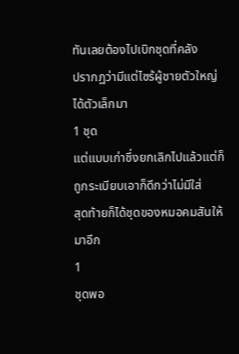ทันเลยต้องไปเบิกชุดที่คลัง
ปรากฏว่ามีแต่ไซร้ผู้ชายตัวใหญ่ได้ตัวเล็กมา
1 ชุด
แต่แบบเก่าซึ่งยกเลิกไปแล้วแต่ก็ถูกระเบียบเอาก็ดีกว่าไม่มีใส่
สุดท้ายก็ได้ชุดของหมอคมสันให้มาอีก
1
ชุดพอ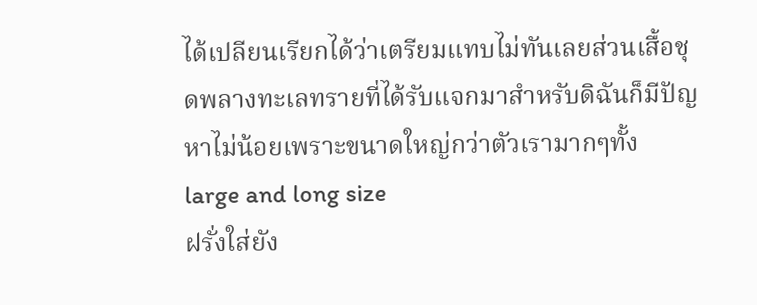ได้เปลียนเรียกได้ว่าเตรียมแทบไม่ทันเลยส่วนเสื้อชุดพลางทะเลทรายที่ได้รับแจกมาสำหรับดิฉันก็มีปัญหาไม่น้อยเพราะขนาดใหญ่กว่าตัวเรามากๆทั้ง
large and long size
ฝรั่งใส่ยัง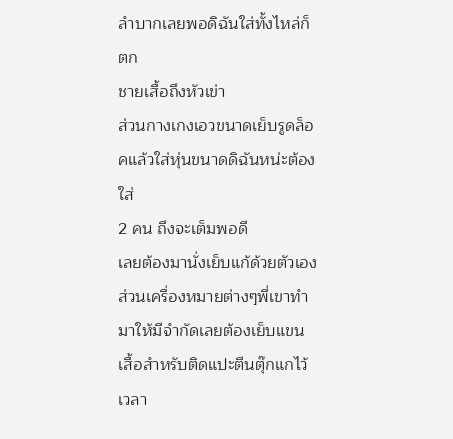ลำบากเลยพอดิฉันใส่ทั้งไหล่ก็ตก
ชายเสื้อถึงหัวเข่า
ส่วนกางเกงเอวขนาดเย็บรูดล็อคแล้วใส่หุ่นขนาดดิฉันหน่ะต้องใส่
2 คน ถึงจะเต็มพอดี
เลยต้องมานั่งเย็บแก้ด้วยตัวเอง
ส่วนเครื่องหมายต่างๆพี่เขาทำมาให้มีจำกัดเลยต้องเย็บแขนเสื้อสำหรับติดแปะตีนตุ๊กแกไว้เวลา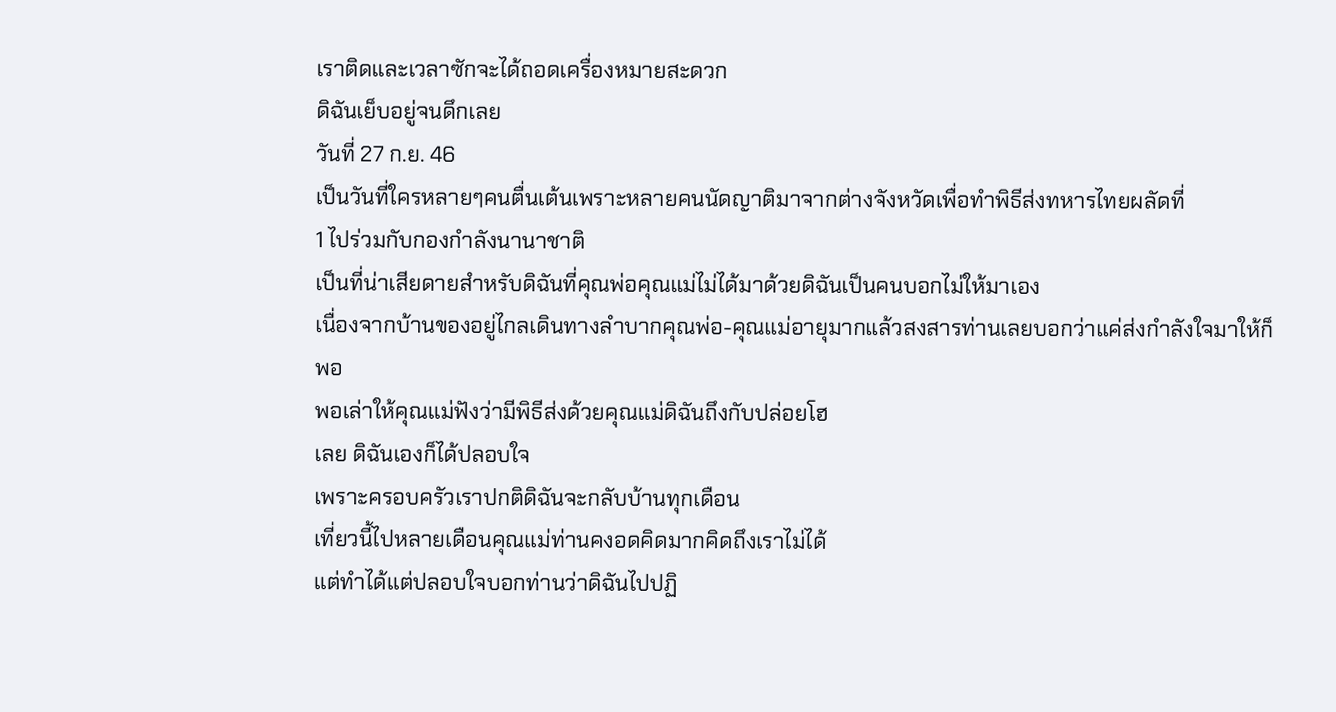เราติดและเวลาซักจะได้ถอดเครื่องหมายสะดวก
ดิฉันเย็บอยู่จนดึกเลย
วันที่ 27 ก.ย. 46
เป็นวันที่ใครหลายๆคนตื่นเต้นเพราะหลายคนนัดญาติมาจากต่างจังหวัดเพื่อทำพิธีส่งทหารไทยผลัดที่
1 ไปร่วมกับกองกำลังนานาชาติ
เป็นที่น่าเสียดายสำหรับดิฉันที่คุณพ่อคุณแม่ไม่ได้มาด้วยดิฉันเป็นคนบอกไม่ให้มาเอง
เนื่องจากบ้านของอยู่ไกลเดินทางลำบากคุณพ่อ-คุณแม่อายุมากแล้วสงสารท่านเลยบอกว่าแค่ส่งกำลังใจมาให้ก็พอ
พอเล่าให้คุณแม่ฟังว่ามีพิธีส่งด้วยคุณแม่ดิฉันถึงกับปล่อยโฮ
เลย ดิฉันเองก็ได้ปลอบใจ
เพราะครอบครัวเราปกติดิฉันจะกลับบ้านทุกเดือน
เที่ยวนี้ไปหลายเดือนคุณแม่ท่านคงอดคิดมากคิดถึงเราไม่ได้
แต่ทำได้แต่ปลอบใจบอกท่านว่าดิฉันไปปฏิ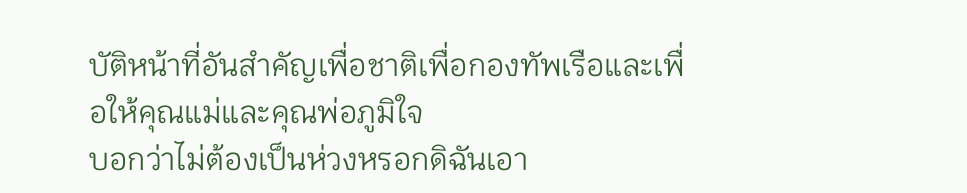บัติหน้าที่อันสำคัญเพื่อชาติเพื่อกองทัพเรือและเพื่อให้คุณแม่และคุณพ่อภูมิใจ
บอกว่าไม่ต้องเป็นห่วงหรอกดิฉันเอา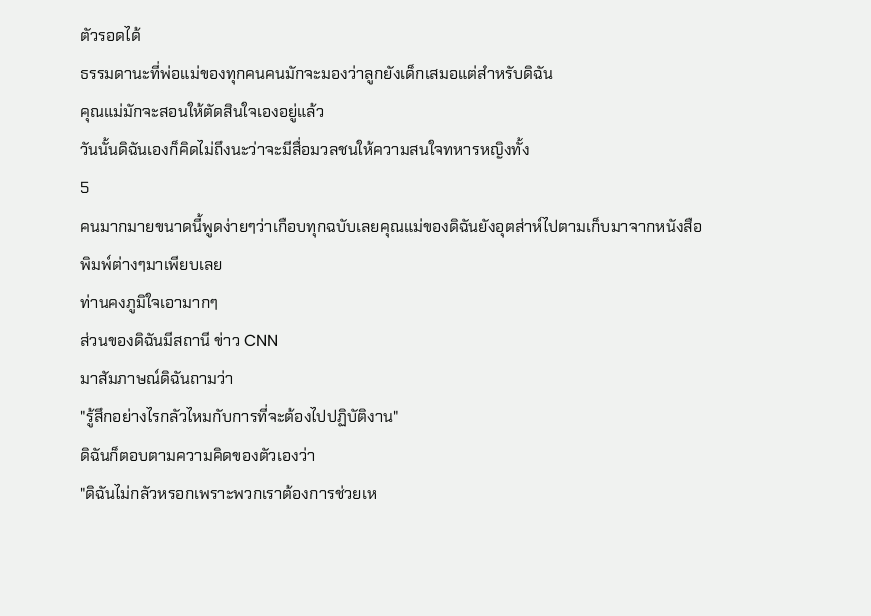ตัวรอดได้
ธรรมดานะที่พ่อแม่ของทุกคนคนมักจะมองว่าลูกยังเด็กเสมอแต่สำหรับดิฉัน
คุณแม่มักจะสอนให้ตัดสินใจเองอยู่แล้ว
วันนั้นดิฉันเองก็คิดไม่ถึงนะว่าจะมีสื่อมวลชนให้ความสนใจทหารหญิงทั้ง
5
คนมากมายขนาดนี้พูดง่ายๆว่าเกือบทุกฉบับเลยคุณแม่ของดิฉันยังอุตส่าห์ไปตามเก็บมาจากหนังสือพิมพ์ต่างๆมาเพียบเลย
ท่านคงภูมิใจเอามากๆ
ส่วนของดิฉันมีสถานี ข่าว CNN
มาสัมภาษณ์ดิฉันถามว่า
"รู้สึกอย่างไรกลัวไหมกับการที่จะต้องไปปฏิบัติงาน"
ดิฉันก็ตอบตามความคิดของตัวเองว่า
"ดิฉันไม่กลัวหรอกเพราะพวกเราต้องการช่วยเห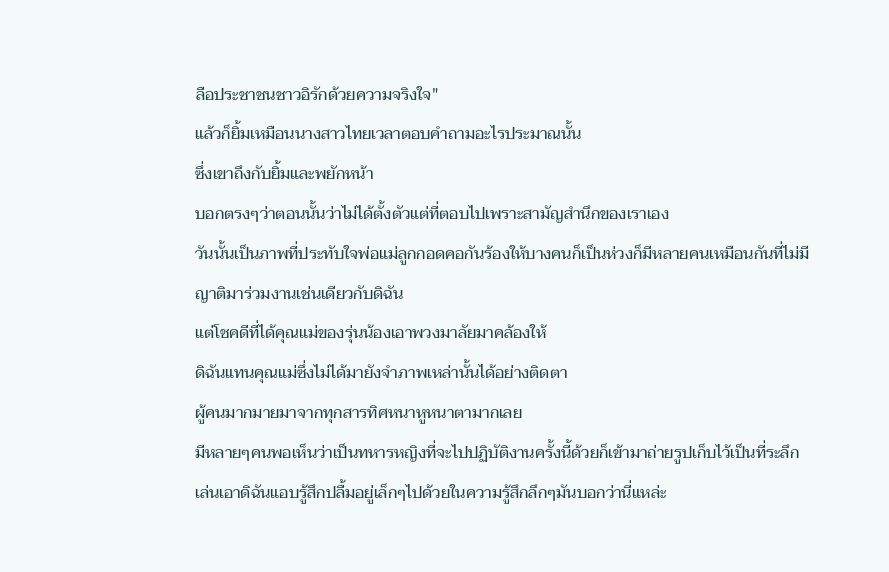ลือประชาชนชาวอิรักด้วยความจริงใจ"
แล้วก็ยิ้มเหมือนนางสาวไทยเวลาตอบคำถามอะไรประมาณนั้น
ซึ่งเขาถึงกับยิ้มและพยักหน้า
บอกตรงๆว่าตอนนั้นว่าไม่ได้ตั้งตัวแต่ที่ตอบไปเพราะสามัญสำนึกของเราเอง
วันนั้นเป็นภาพที่ประทับใจพ่อแม่ลูกกอดคอกันร้องให้บางคนก็เป็นห่วงก็มีหลายคนเหมือนกันที่ไม่มีญาติมาร่วมงานเช่นเดียวกับดิฉัน
แต่โชคดีที่ได้คุณแม่ของรุ่นน้องเอาพวงมาลัยมาคล้องให้
ดิฉันแทนคุณแม่ซึ่งไม่ได้มายังจำภาพเหล่านั้นได้อย่างติดตา
ผู้คนมากมายมาจากทุกสารทิศหนาหูหนาตามากเลย
มีหลายๆคนพอเห็นว่าเป็นทหารหญิงที่จะไปปฏิบัติงานครั้งนี้ด้วยก็เข้ามาถ่ายรูปเก็บไว้เป็นที่ระลึก
เล่นเอาดิฉันแอบรู้สึกปลื้มอยู่เล็กๆไปด้วยในความรู้สึกลึกๆมันบอกว่านี่แหล่ะ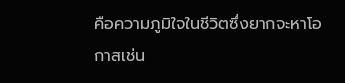คือความภูมิใจในชีวิตซึ่งยากจะหาโอกาสเช่น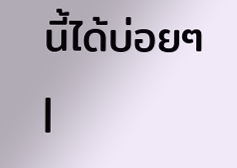นี้ได้บ่อยๆ |